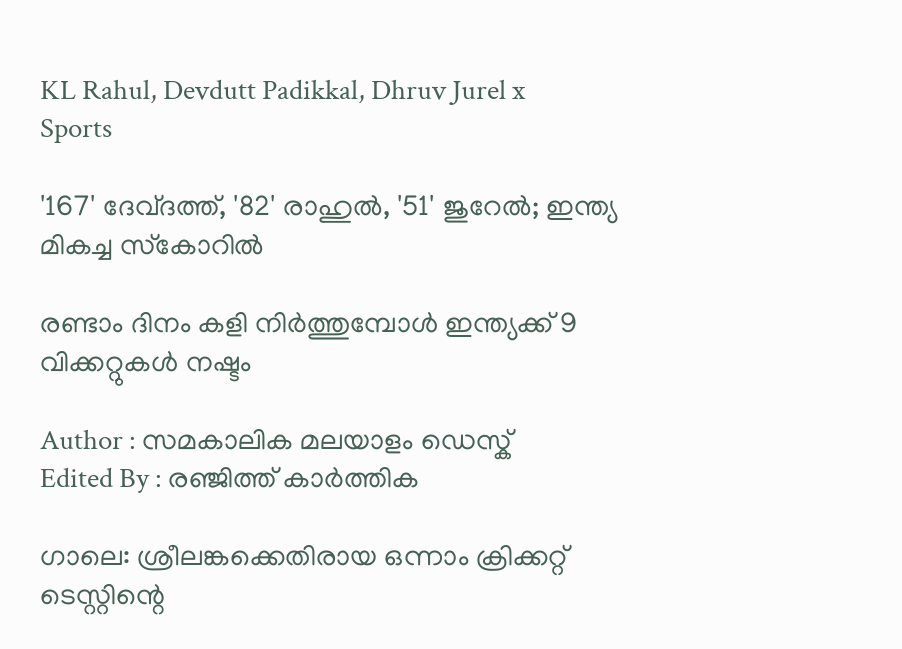KL Rahul, Devdutt Padikkal, Dhruv Jurel x
Sports

'167' ദേവ്ദത്ത്, '82' രാഹുല്‍, '51' ജുറേല്‍; ഇന്ത്യ മികച്ച സ്‌കോറില്‍

രണ്ടാം ദിനം കളി നിര്‍ത്തുമ്പോള്‍ ഇന്ത്യക്ക് 9 വിക്കറ്റുകള്‍ നഷ്ടം

Author : സമകാലിക മലയാളം ഡെസ്ക്
Edited By : രഞ്ജിത്ത് കാർത്തിക

ഗാലെ: ശ്രീലങ്കക്കെതിരായ ഒന്നാം ക്രിക്കറ്റ് ടെസ്റ്റിന്റെ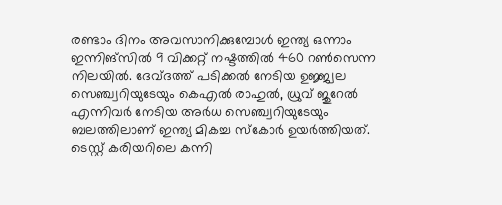രണ്ടാം ദിനം അവസാനിക്കുമ്പോള്‍ ഇന്ത്യ ഒന്നാം ഇന്നിങ്‌സില്‍ 9 വിക്കറ്റ് നഷ്ടത്തില്‍ 460 റണ്‍സെന്ന നിലയില്‍. ദേവ്ദത്ത് പടിക്കല്‍ നേടിയ ഉജ്ജ്വല സെഞ്ച്വറിയുടേയും കെഎല്‍ രാഹുല്‍, ധ്രുവ് ജുറേല്‍ എന്നിവര്‍ നേടിയ അര്‍ധ സെഞ്ച്വറിയുടേയും ബലത്തിലാണ് ഇന്ത്യ മികച്ച സ്‌കോര്‍ ഉയര്‍ത്തിയത്. ടെസ്റ്റ് കരിയറിലെ കന്നി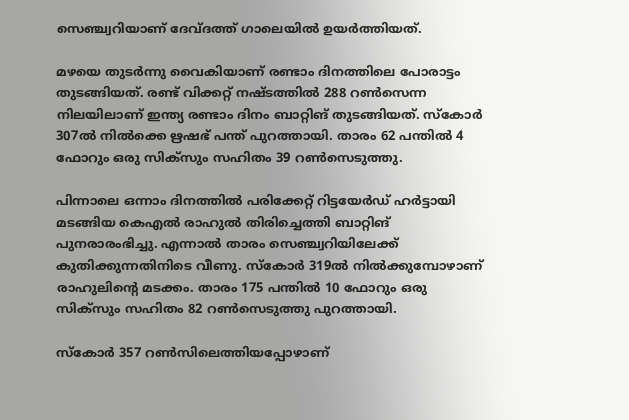സെഞ്ച്വറിയാണ് ദേവ്ദത്ത് ഗാലെയില്‍ ഉയര്‍ത്തിയത്.

മഴയെ തുടര്‍ന്നു വൈകിയാണ് രണ്ടാം ദിനത്തിലെ പോരാട്ടം തുടങ്ങിയത്. രണ്ട് വിക്കറ്റ് നഷ്ടത്തില്‍ 288 റണ്‍സെന്ന നിലയിലാണ് ഇന്ത്യ രണ്ടാം ദിനം ബാറ്റിങ് തുടങ്ങിയത്. സ്‌കോര്‍ 307ല്‍ നില്‍ക്കെ ഋഷഭ് പന്ത് പുറത്തായി. താരം 62 പന്തില്‍ 4 ഫോറും ഒരു സിക്‌സും സഹിതം 39 റണ്‍സെടുത്തു.

പിന്നാലെ ഒന്നാം ദിനത്തില്‍ പരിക്കേറ്റ് റിട്ടയേര്‍ഡ് ഹര്‍ട്ടായി മടങ്ങിയ കെഎല്‍ രാഹുല്‍ തിരിച്ചെത്തി ബാറ്റിങ് പുനരാരംഭിച്ചു. എന്നാല്‍ താരം സെഞ്ച്വറിയിലേക്ക് കുതിക്കുന്നതിനിടെ വീണു. സ്‌കോര്‍ 319ല്‍ നില്‍ക്കുമ്പോഴാണ് രാഹുലിന്റെ മടക്കം. താരം 175 പന്തില്‍ 10 ഫോറും ഒരു സിക്‌സും സഹിതം 82 റണ്‍സെടുത്തു പുറത്തായി.

സ്‌കോര്‍ 357 റണ്‍സിലെത്തിയപ്പോഴാണ്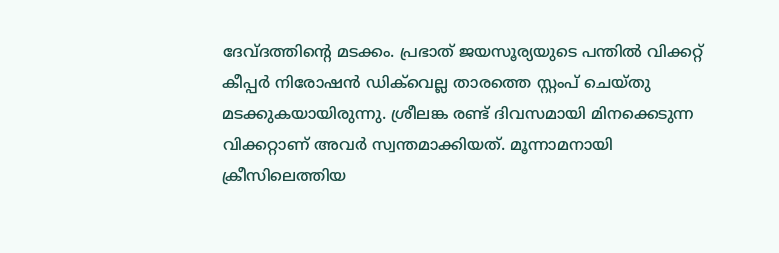ദേവ്ദത്തിന്റെ മടക്കം. പ്രഭാത് ജയസൂര്യയുടെ പന്തില്‍ വിക്കറ്റ് കീപ്പര്‍ നിരോഷന്‍ ഡിക്‌വെല്ല താരത്തെ സ്റ്റംപ് ചെയ്തു മടക്കുകയായിരുന്നു. ശ്രീലങ്ക രണ്ട് ദിവസമായി മിനക്കെടുന്ന വിക്കറ്റാണ് അവര്‍ സ്വന്തമാക്കിയത്. മൂന്നാമനായി ക്രീസിലെത്തിയ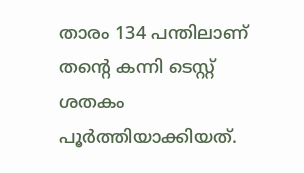താരം 134 പന്തിലാണ് തന്റെ കന്നി ടെസ്റ്റ് ശതകം പൂര്‍ത്തിയാക്കിയത്.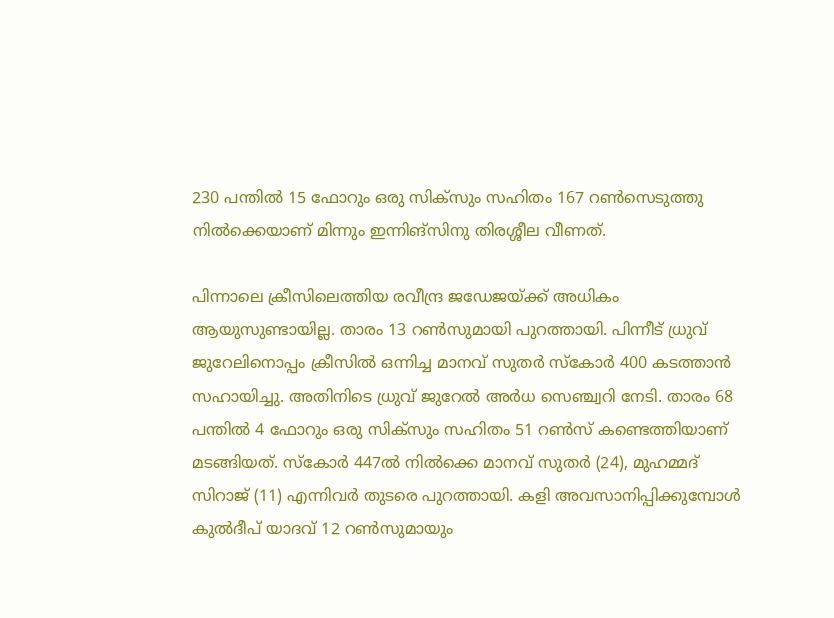230 പന്തില്‍ 15 ഫോറും ഒരു സിക്‌സും സഹിതം 167 റണ്‍സെടുത്തു നില്‍ക്കെയാണ് മിന്നും ഇന്നിങ്‌സിനു തിരശ്ശീല വീണത്.

പിന്നാലെ ക്രീസിലെത്തിയ രവീന്ദ്ര ജഡേജയ്ക്ക് അധികം ആയുസുണ്ടായില്ല. താരം 13 റണ്‍സുമായി പുറത്തായി. പിന്നീട് ധ്രുവ് ജുറേലിനൊപ്പം ക്രീസില്‍ ഒന്നിച്ച മാനവ് സുതര്‍ സ്‌കോര്‍ 400 കടത്താന്‍ സഹായിച്ചു. അതിനിടെ ധ്രുവ് ജുറേല്‍ അര്‍ധ സെഞ്ച്വറി നേടി. താരം 68 പന്തില്‍ 4 ഫോറും ഒരു സിക്‌സും സഹിതം 51 റണ്‍സ് കണ്ടെത്തിയാണ് മടങ്ങിയത്. സ്‌കോര്‍ 447ല്‍ നില്‍ക്കെ മാനവ് സുതര്‍ (24), മുഹമ്മദ് സിറാജ് (11) എന്നിവര്‍ തുടരെ പുറത്തായി. കളി അവസാനിപ്പിക്കുമ്പോള്‍ കുല്‍ദീപ് യാദവ് 12 റണ്‍സുമായും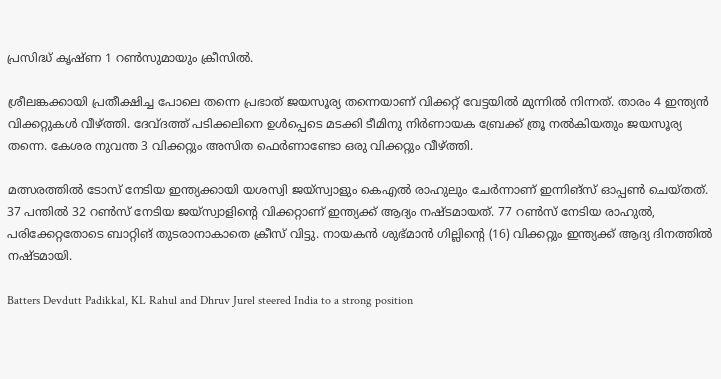പ്രസിദ്ധ് കൃഷ്ണ 1 റണ്‍സുമായും ക്രീസില്‍.

ശ്രീലങ്കക്കായി പ്രതീക്ഷിച്ച പോലെ തന്നെ പ്രഭാത് ജയസൂര്യ തന്നെയാണ് വിക്കറ്റ് വേട്ടയില്‍ മുന്നില്‍ നിന്നത്. താരം 4 ഇന്ത്യന്‍ വിക്കറ്റുകള്‍ വീഴ്ത്തി. ദേവ്ദത്ത് പടിക്കലിനെ ഉള്‍പ്പെടെ മടക്കി ടീമിനു നിര്‍ണായക ബ്രേക്ക് ത്രൂ നല്‍കിയതും ജയസൂര്യ തന്നെ. കേശര നുവന്ത 3 വിക്കറ്റും അസിത ഫെര്‍ണാണ്ടോ ഒരു വിക്കറ്റും വീഴ്ത്തി.

മത്സരത്തില്‍ ടോസ് നേടിയ ഇന്ത്യക്കായി യശസ്വി ജയ്സ്വാളും കെഎല്‍ രാഹുലും ചേര്‍ന്നാണ് ഇന്നിങ്സ് ഓപ്പണ്‍ ചെയ്തത്. 37 പന്തില്‍ 32 റണ്‍സ് നേടിയ ജയ്സ്വാളിന്റെ വിക്കറ്റാണ് ഇന്ത്യക്ക് ആദ്യം നഷ്ടമായത്. 77 റണ്‍സ് നേടിയ രാഹുല്‍, പരിക്കേറ്റതോടെ ബാറ്റിങ് തുടരാനാകാതെ ക്രീസ് വിട്ടു. നായകന്‍ ശുഭ്മാന്‍ ഗില്ലിന്റെ (16) വിക്കറ്റും ഇന്ത്യക്ക് ആദ്യ ദിനത്തില്‍ നഷ്ടമായി.

Batters Devdutt Padikkal, KL Rahul and Dhruv Jurel steered India to a strong position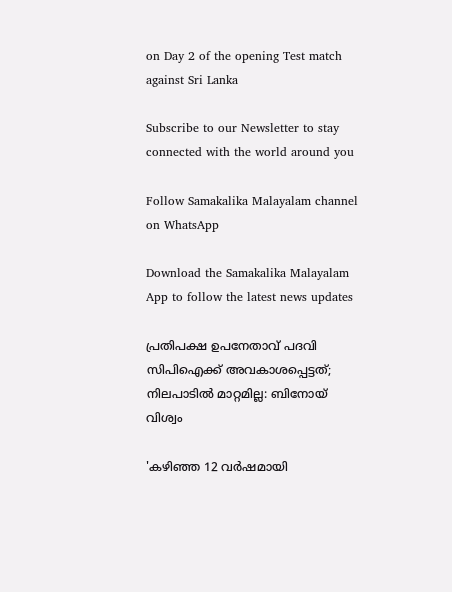on Day 2 of the opening Test match against Sri Lanka

Subscribe to our Newsletter to stay connected with the world around you

Follow Samakalika Malayalam channel on WhatsApp

Download the Samakalika Malayalam App to follow the latest news updates

പ്രതിപക്ഷ ഉപനേതാവ് പദവി സിപിഐക്ക് അവകാശപ്പെട്ടത്; നിലപാടിൽ മാറ്റമില്ല: ബിനോയ് വിശ്വം

'കഴിഞ്ഞ 12 വർഷമായി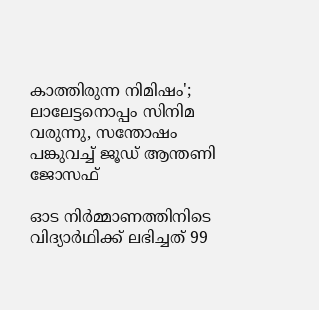കാത്തിരുന്ന നിമിഷം'; ലാലേട്ടനൊപ്പം സിനിമ വരുന്നു, സന്തോഷം പങ്കുവച്ച് ജൂഡ് ആന്തണി ജോസഫ്

ഓട നിർമ്മാണത്തിനിടെ വിദ്യാർഥിക്ക് ലഭിച്ചത് 99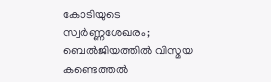കോടിയുടെ സ്വർണ്ണശേഖരം; ബെൽജിയത്തിൽ വിസ്മയ കണ്ടെത്തൽ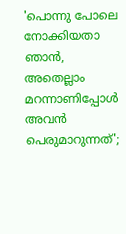'പൊന്നു പോലെ നോക്കിയതാ ഞാൻ, അതെല്ലാം മറന്നാണിപ്പോൾ അവൻ പെരുമാറുന്നത്';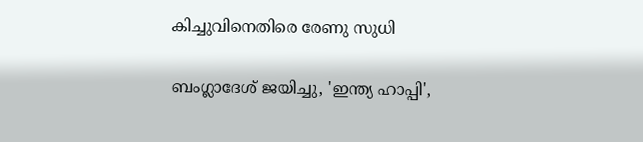കിച്ചുവിനെതിരെ രേണു സുധി

ബംഗ്ലാദേശ് ജയിച്ചു, 'ഇന്ത്യ ഹാപ്പി',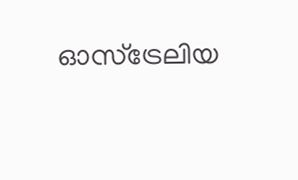ഓസ്ട്രേലിയ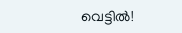വെട്ടിൽ!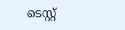ടെസ്റ്റ്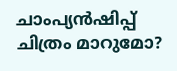ചാംപ്യൻഷിപ്പ് ചിത്രം മാറുമോ?